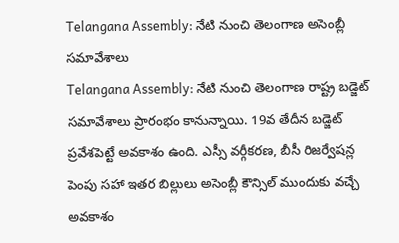Telangana Assembly: నేటి నుంచి తెలంగాణ అసెంబ్లీ సమావేశాలు
Telangana Assembly: నేటి నుంచి తెలంగాణ రాష్ట్ర బడ్జెట్ సమావేశాలు ప్రారంభం కానున్నాయి. 19వ తేదీన బడ్జెట్ ప్రవేశపెట్టే అవకాశం ఉంది. ఎస్సీ వర్గీకరణ, బీసీ రిజర్వేషన్ల పెంపు సహా ఇతర బిల్లులు అసెంబ్లీ కౌన్సిల్ ముందుకు వచ్చే అవకాశం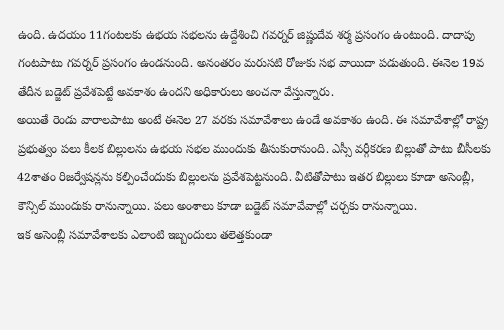ఉంది. ఉదయం 11గంటలకు ఉభయ సభలను ఉద్దేశించి గవర్నర్ జిష్ణుదేవ శర్మ ప్రసంగం ఉంటుంది. దాదాపు గంటపాటు గవర్నర్ ప్రసంగం ఉండనుంది. అనంతరం మరుసటి రోజుకు సభ వాయిదా పడుతుంది. ఈనెల 19వ తేదీన బడ్జెట్ ప్రవేశపెట్టే అవకాశం ఉందని అధికారులు అంచనా వేస్తున్నారు.
అయితే రెండు వారాలపాటు అంటే ఈనెల 27 వరకు సమావేశాలు ఉండే అవకాశం ఉంది. ఈ సమావేశాల్లో రాష్ట్ర ప్రభుత్వం పలు కీలక బిల్లులను ఉభయ సభల ముందుకు తీసుకురానుంది. ఎస్సీ వర్గీకరణ బిల్లుతో పాటు బీసీలకు 42శాతం రిజర్వేషన్లను కల్పించేందుకు బిల్లులను ప్రవేశపెట్టనుంది. వీటితోపాటు ఇతర బిల్లులు కూడా అసెంబ్లీ, కౌన్సిల్ ముందుకు రానున్నాయి. పలు అంశాలు కూడా బడ్జెట్ సమావేవాల్లో చర్చకు రానున్నాయి.
ఇక అసెంబ్లీ సమావేశాలకు ఎలాంటి ఇబ్బందులు తలెత్తకుండా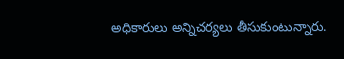అధికారులు అన్నిచర్యలు తీసుకుంటున్నారు.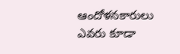ఆందోళనకారులు ఎవరు కూడా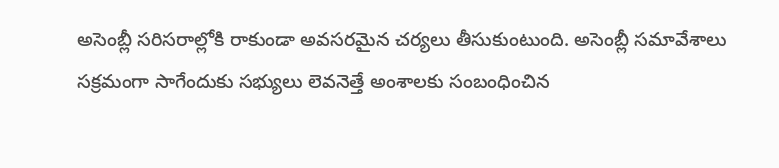అసెంబ్లీ సరిసరాల్లోకి రాకుండా అవసరమైన చర్యలు తీసుకుంటుంది. అసెంబ్లీ సమావేశాలు సక్రమంగా సాగేందుకు సభ్యులు లెవనెత్తే అంశాలకు సంబంధించిన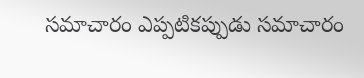సమాచారం ఎప్పటికప్పుడు సమాచారం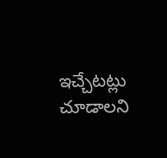ఇచ్చేటట్లు చూడాలని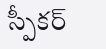స్పీకర్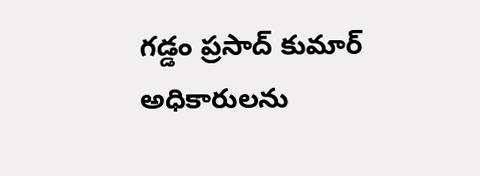గడ్డం ప్రసాద్ కుమార్ అధికారులను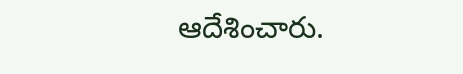ఆదేశించారు.